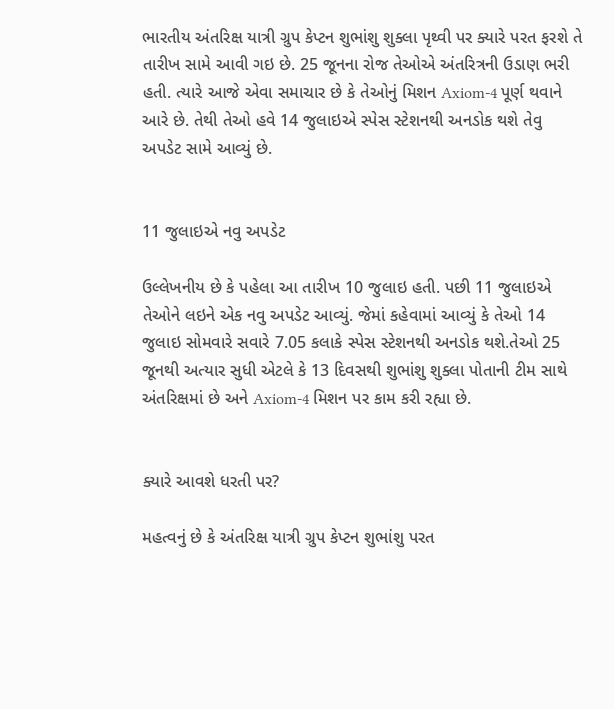ભારતીય અંતરિક્ષ યાત્રી ગ્રુપ કેપ્ટન શુભાંશુ શુક્લા પૃથ્વી પર ક્યારે પરત ફરશે તે તારીખ સામે આવી ગઇ છે. 25 જૂનના રોજ તેઓએ અંતરિત્રની ઉડાણ ભરી હતી. ત્યારે આજે એવા સમાચાર છે કે તેઓનું મિશન Axiom-4 પૂર્ણ થવાને આરે છે. તેથી તેઓ હવે 14 જુલાઇએ સ્પેસ સ્ટેશનથી અનડોક થશે તેવુ અપડેટ સામે આવ્યું છે.


11 જુલાઇએ નવુ અપડેટ

ઉલ્લેખનીય છે કે પહેલા આ તારીખ 10 જુલાઇ હતી. પછી 11 જુલાઇએ તેઓને લઇને એક નવુ અપડેટ આવ્યું. જેમાં કહેવામાં આવ્યું કે તેઓ 14 જુલાઇ સોમવારે સવારે 7.05 કલાકે સ્પેસ સ્ટેશનથી અનડોક થશે.તેઓ 25 જૂનથી અત્યાર સુધી એટલે કે 13 દિવસથી શુભાંશુ શુક્લા પોતાની ટીમ સાથે અંતરિક્ષમાં છે અને Axiom-4 મિશન પર કામ કરી રહ્યા છે.


ક્યારે આવશે ધરતી પર?

મહત્વનું છે કે અંતરિક્ષ યાત્રી ગ્રુપ કેપ્ટન શુભાંશુ પરત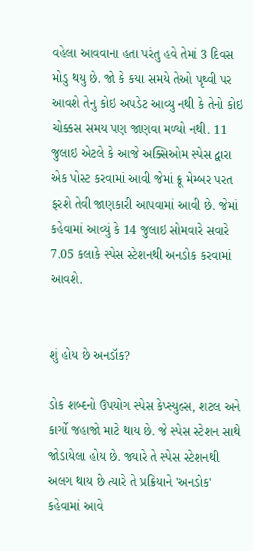વહેલા આવવાના હતા પરંતુ હવે તેમાં 3 દિવસ મોડુ થયુ છે. જો કે કયા સમયે તેઓ પૃથ્વી પર આવશે તેનુ કોઇ અપડેટ આવ્યુ નથી કે તેનો કોઇ ચોક્કસ સમય પણ જાણવા મળ્યો નથી. 11 જુલાઇ એટલે કે આજે અક્સિઓમ સ્પેસ દ્વારા એક પોસ્ટ કરવામાં આવી જેમાં ક્રૂ મેમ્બર પરત ફરશે તેવી જાણકારી આપવામાં આવી છે. જેમાં કહેવામાં આવ્યું કે 14 જુલાઇ સોમવારે સવારે 7.05 કલાકે સ્પેસ સ્ટેશનથી અનડોક કરવામાં આવશે.


શું હોય છે અનડૉક?

ડોક શબ્દનો ઉપયોગ સ્પેસ કેપ્સ્યુલ્સ, શટલ અને કાર્ગો જહાજો માટે થાય છે. જે સ્પેસ સ્ટેશન સાથે જોડાયેલા હોય છે. જ્યારે તે સ્પેસ સ્ટેશનથી અલગ થાય છે ત્યારે તે પ્રક્રિયાને 'અનડોક' કહેવામાં આવે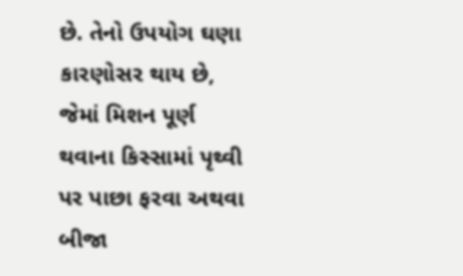છે. તેનો ઉપયોગ ઘણા કારણોસર થાય છે, જેમાં મિશન પૂર્ણ થવાના કિસ્સામાં પૃથ્વી પર પાછા ફરવા અથવા બીજા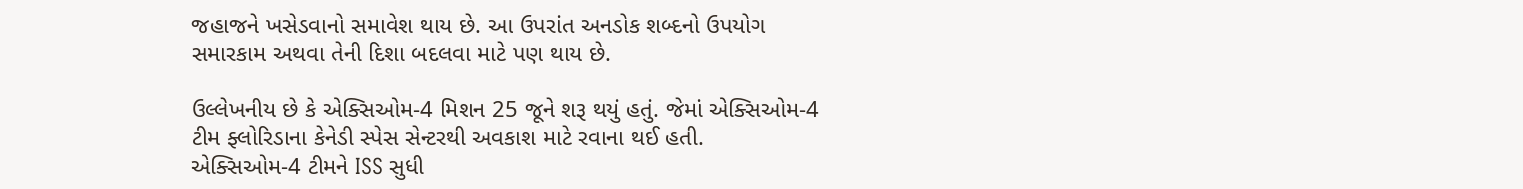જહાજને ખસેડવાનો સમાવેશ થાય છે. આ ઉપરાંત અનડોક શબ્દનો ઉપયોગ સમારકામ અથવા તેની દિશા બદલવા માટે પણ થાય છે.

ઉલ્લેખનીય છે કે એક્સિઓમ-4 મિશન 25 જૂને શરૂ થયું હતું. જેમાં એક્સિઓમ-4 ટીમ ફ્લોરિડાના કેનેડી સ્પેસ સેન્ટરથી અવકાશ માટે રવાના થઈ હતી. એક્સિઓમ-4 ટીમને ISS સુધી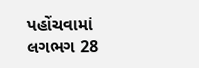પહોંચવામાં લગભગ 28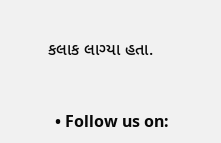કલાક લાગ્યા હતા.


  • Follow us on: